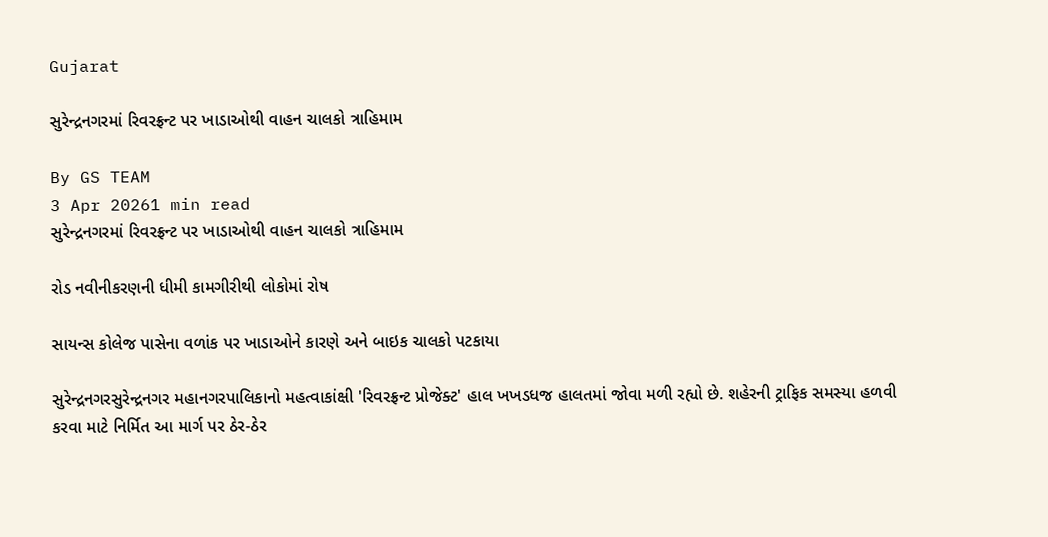Gujarat

સુરેન્દ્રનગરમાં રિવરફ્રન્ટ પર ખાડાઓથી વાહન ચાલકો ત્રાહિમામ

By GS TEAM
3 Apr 20261 min read
સુરેન્દ્રનગરમાં રિવરફ્રન્ટ પર ખાડાઓથી વાહન ચાલકો ત્રાહિમામ

રોડ નવીનીકરણની ધીમી કામગીરીથી લોકોમાં રોષ

સાયન્સ કોલેજ પાસેના વળાંક પર ખાડાઓને કારણે અને બાઇક ચાલકો પટકાયા

સુરેન્દ્રનગરસુરેન્દ્રનગર મહાનગરપાલિકાનો મહત્વાકાંક્ષી 'રિવરફ્રન્ટ પ્રોજેક્ટ' હાલ ખખડધજ હાલતમાં જોવા મળી રહ્યો છે. શહેરની ટ્રાફિક સમસ્યા હળવી કરવા માટે નિર્મિત આ માર્ગ પર ઠેર-ઠેર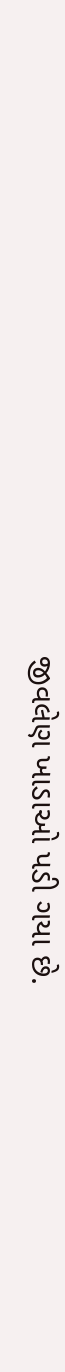જીવલેણ ખાડાઓ પડી ગયા છે.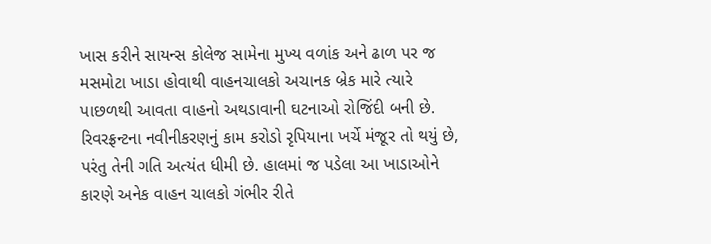ખાસ કરીને સાયન્સ કોલેજ સામેના મુખ્ય વળાંક અને ઢાળ પર જ મસમોટા ખાડા હોવાથી વાહનચાલકો અચાનક બ્રેક મારે ત્યારે પાછળથી આવતા વાહનો અથડાવાની ઘટનાઓ રોજિંદી બની છે. રિવરફ્રન્ટના નવીનીકરણનું કામ કરોડો રૃપિયાના ખર્ચે મંજૂર તો થયું છે, પરંતુ તેની ગતિ અત્યંત ધીમી છે. હાલમાં જ પડેલા આ ખાડાઓને કારણે અનેક વાહન ચાલકો ગંભીર રીતે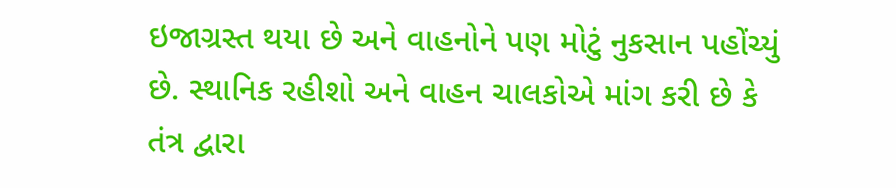ઇજાગ્રસ્ત થયા છે અને વાહનોને પણ મોટું નુકસાન પહોંચ્યું છે. સ્થાનિક રહીશો અને વાહન ચાલકોએ માંગ કરી છે કે તંત્ર દ્વારા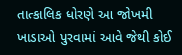તાત્કાલિક ધોરણે આ જોખમી ખાડાઓ પુરવામાં આવે જેથી કોઈ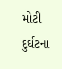મોટી દુર્ઘટના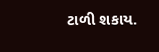ટાળી શકાય.